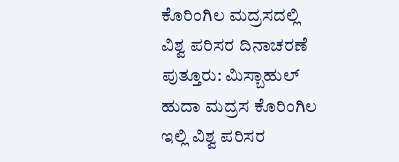ಕೊರಿಂಗಿಲ ಮದ್ರಸದಲ್ಲಿ ವಿಶ್ವ ಪರಿಸರ ದಿನಾಚರಣೆ
ಪುತ್ತೂರು: ಮಿಸ್ಬಾಹುಲ್ ಹುದಾ ಮದ್ರಸ ಕೊರಿಂಗಿಲ ಇಲ್ಲಿ ವಿಶ್ವ ಪರಿಸರ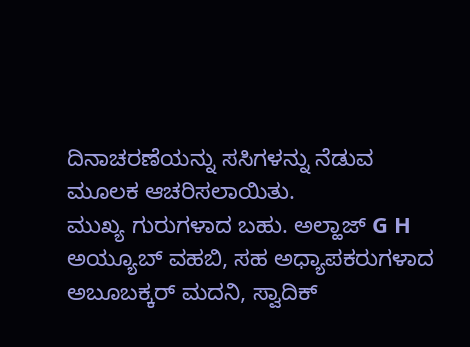ದಿನಾಚರಣೆಯನ್ನು ಸಸಿಗಳನ್ನು ನೆಡುವ ಮೂಲಕ ಆಚರಿಸಲಾಯಿತು.
ಮುಖ್ಯ ಗುರುಗಳಾದ ಬಹು. ಅಲ್ಹಾಜ್ G H ಅಯ್ಯೂಬ್ ವಹಬಿ, ಸಹ ಅಧ್ಯಾಪಕರುಗಳಾದ ಅಬೂಬಕ್ಕರ್ ಮದನಿ, ಸ್ವಾದಿಕ್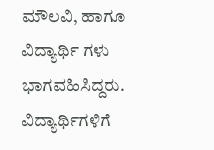ಮೌಲವಿ, ಹಾಗೂ ವಿದ್ಯಾರ್ಥಿ ಗಳು ಭಾಗವಹಿಸಿದ್ದರು.
ವಿದ್ಯಾರ್ಥಿಗಳಿಗೆ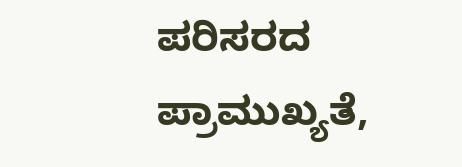ಪರಿಸರದ ಪ್ರಾಮುಖ್ಯತೆ,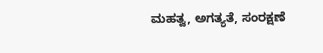ಮಹತ್ವ, ಅಗತ್ಯತೆ, ಸಂರಕ್ಷಣೆ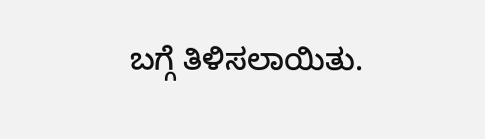ಬಗ್ಗೆ ತಿಳಿಸಲಾಯಿತು.